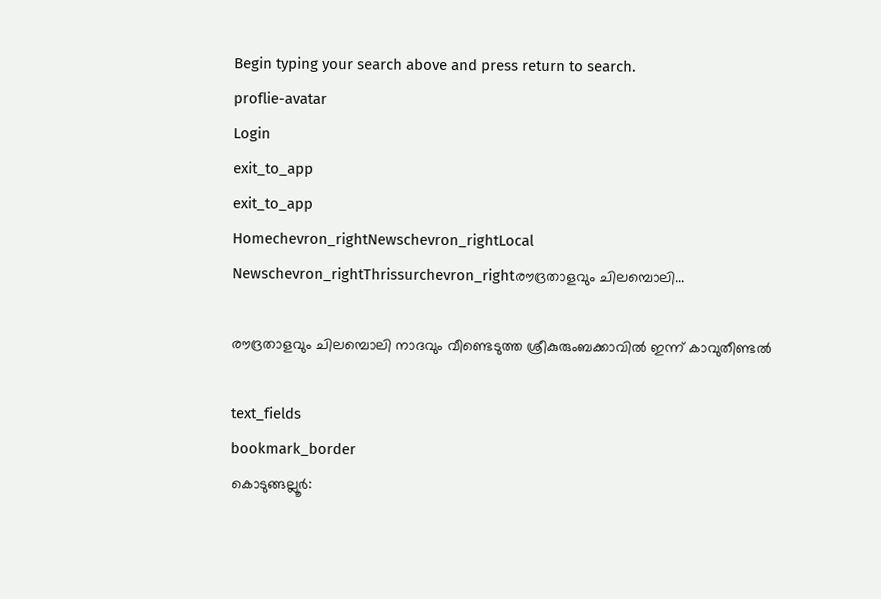Begin typing your search above and press return to search.
proflie-avatar
Login
exit_to_app
exit_to_app
Homechevron_rightNewschevron_rightLocal Newschevron_rightThrissurchevron_rightരൗദ്രതാളവും ചിലമ്പൊലി...

രൗദ്രതാളവും ചിലമ്പൊലി നാദവും വീണ്ടെടുത്ത ശ്രീകുരുംബക്കാവിൽ ഇന്ന് കാവുതീണ്ടൽ

text_fields
bookmark_border
കൊടുങ്ങല്ലൂർ: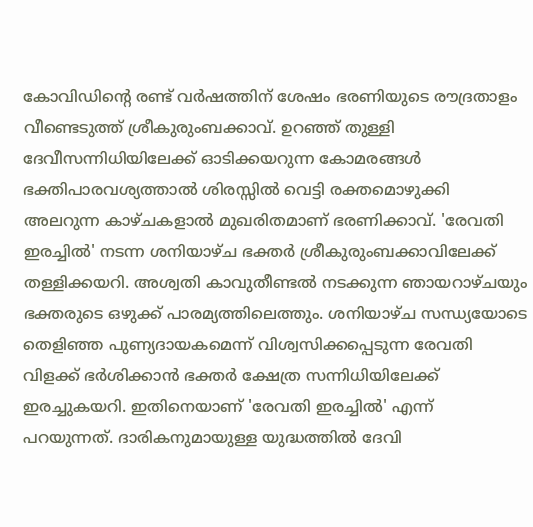കോവിഡിന്‍റെ രണ്ട് വർഷത്തിന് ശേഷം ഭരണിയുടെ രൗദ്രതാളം വീണ്ടെടുത്ത് ശ്രീകുരുംബക്കാവ്. ഉറഞ്ഞ് തുള്ളി ദേവീസന്നിധിയിലേക്ക് ഓടിക്കയറുന്ന കോമരങ്ങൾ ഭക്തിപാരവശ്യത്താൽ ശിരസ്സിൽ വെട്ടി രക്തമൊഴുക്കി അലറുന്ന കാഴ്ചകളാൽ മുഖരിതമാണ് ഭരണിക്കാവ്. 'രേവതി ഇരച്ചിൽ' നടന്ന ശനിയാഴ്ച ഭക്തർ ശ്രീകുരുംബക്കാവിലേക്ക് തള്ളിക്കയറി. അശ്വതി കാവുതീണ്ടൽ നടക്കുന്ന ഞായറാഴ്ചയും ഭക്തരുടെ ഒഴുക്ക് പാരമ്യത്തിലെത്തും. ശനിയാഴ്ച സന്ധ്യയോടെ തെളിഞ്ഞ പുണ്യദായകമെന്ന് വിശ്വസിക്കപ്പെടുന്ന രേവതി വിളക്ക് ഭർശിക്കാൻ ഭക്തർ ക്ഷേത്ര സന്നിധിയിലേക്ക് ഇരച്ചുകയറി. ഇതിനെയാണ് 'രേവതി ഇരച്ചിൽ' എന്ന് പറയുന്നത്. ദാരികനുമായുള്ള യുദ്ധത്തിൽ ദേവി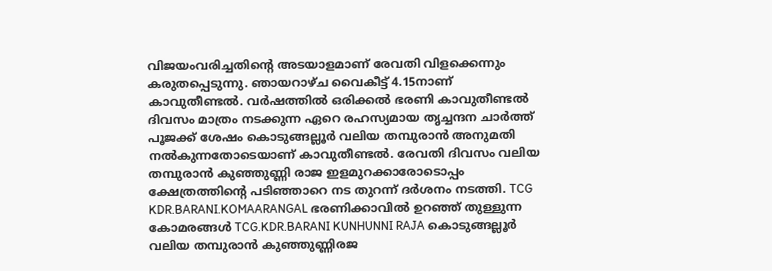വിജയംവരിച്ചതിന്‍റെ അടയാളമാണ് രേവതി വിളക്കെന്നും കരുതപ്പെടുന്നു. ഞായറാഴ്ച വൈകീട്ട് 4.15നാണ് കാവുതീണ്ടൽ. വർഷത്തിൽ ഒരിക്കൽ ഭരണി കാവുതീണ്ടൽ ദിവസം മാത്രം നടക്കുന്ന ഏറെ രഹസ്യമായ തൃച്ചന്ദന ചാർത്ത് പൂജക്ക് ശേഷം കൊടുങ്ങല്ലൂർ വലിയ തമ്പുരാൻ അനുമതി നൽകുന്നതോടെയാണ് കാവുതീണ്ടൽ. രേവതി ദിവസം വലിയ തമ്പുരാൻ കുഞ്ഞുണ്ണി രാജ ഇളമുറക്കാരോടൊപ്പം ക്ഷേത്രത്തിന്‍റെ പടിഞ്ഞാറെ നട തുറന്ന് ദർശനം നടത്തി. TCG KDR.BARANI.KOMAARANGAL ഭരണിക്കാവിൽ ഉറഞ്ഞ് തുള്ളുന്ന കോമരങ്ങൾ TCG.KDR.BARANI KUNHUNNI RAJA കൊടുങ്ങല്ലൂർ വലിയ തമ്പുരാൻ കുഞ്ഞുണ്ണിരജ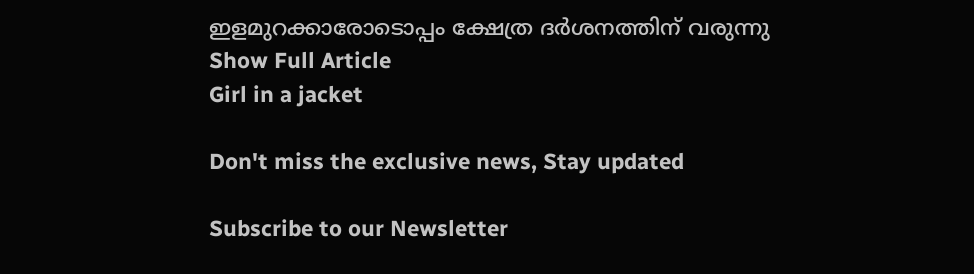ഇളമുറക്കാരോടൊപ്പം ക്ഷേത്ര ദർശനത്തിന് വരുന്നു
Show Full Article
Girl in a jacket

Don't miss the exclusive news, Stay updated

Subscribe to our Newsletter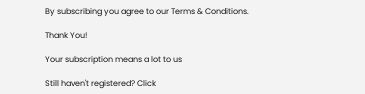By subscribing you agree to our Terms & Conditions.

Thank You!

Your subscription means a lot to us

Still haven't registered? Click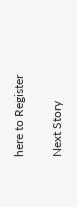here to Register

Next Story